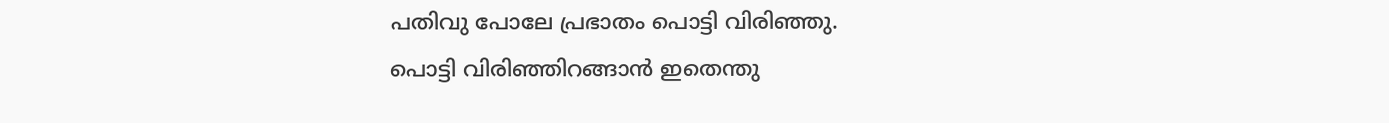പതിവു പോലേ പ്രഭാതം പൊട്ടി വിരിഞ്ഞു.
പൊട്ടി വിരിഞ്ഞിറങ്ങാന്‍ ഇതെന്തു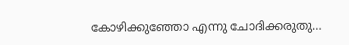കോഴിക്കുഞ്ഞോ എന്നു ചോദിക്കരുതു…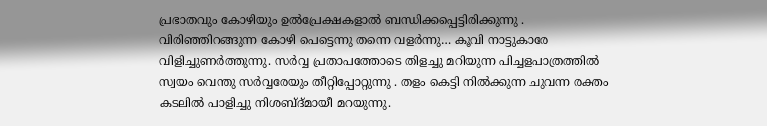പ്രഭാതവും കോഴിയും ഉല്‍പ്രേക്ഷകളാല്‍ ബന്ധിക്കപ്പെട്ടിരിക്കുന്നു . വിരിഞ്ഞിറങ്ങുന്ന കോഴി പെട്ടെന്നു തന്നെ വളര്‍ന്നു… കൂവി നാട്ടുകാരേ വിളിച്ചുണര്‍ത്തുന്നു. സര്‍വ്വ പ്രതാപത്തോടെ തിളച്ചു മറിയുന്ന പിച്ചളപാത്രത്തില്‍ സ്വയം വെന്തു സര്‍വ്വരേയും തീറ്റിപ്പോറ്റുന്നു . തളം കെട്ടി നില്‍ക്കുന്ന ചുവന്ന രക്തം കടലില്‍ പാളിച്ചു നിശബ്ദ്മായീ മറയുന്നു.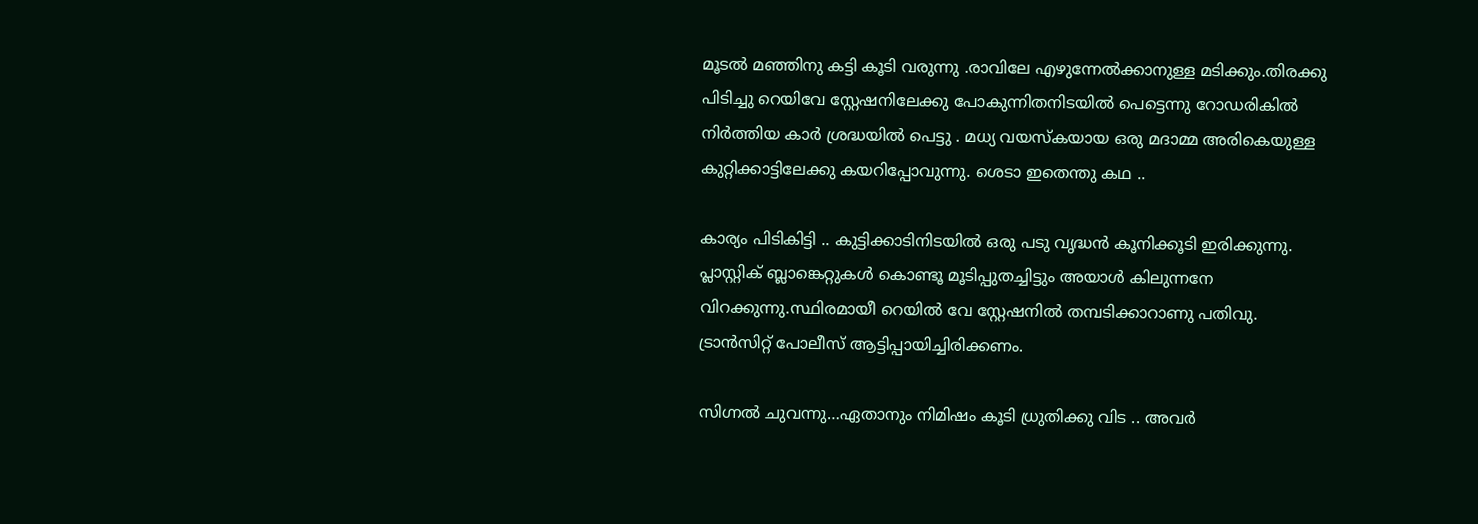മൂടല്‍ മഞ്ഞിനു കട്ടി കൂടി വരുന്നു .രാവിലേ എഴുന്നേല്‍ക്കാനുള്ള മടിക്കും.തിരക്കു പിടിച്ചു റെയിവേ സ്റ്റേഷനിലേക്കു പോകുന്നിതനിടയില്‍ പെട്ടെന്നു റോഡരികില്‍ നിര്‍ത്തിയ കാര്‍ ശ്രദ്ധയില്‍ പെട്ടു . മധ്യ വയസ്കയായ ഒരു മദാമ്മ അരികെയുള്ള കുറ്റിക്കാട്ടിലേക്കു കയറിപ്പോവുന്നു. ശെടാ ഇതെന്തു കഥ ..

കാര്യം പിടികിട്ടി .. കുട്ടിക്കാടിനിടയില്‍ ഒരു പടു വൃദ്ധന്‍ കൂനിക്കൂടി ഇരിക്കുന്നു. പ്ലാസ്റ്റിക്‌ ബ്ലാങ്കെറ്റുകള്‍ കൊണ്ടൂ മൂടിപ്പുതച്ചിട്ടും അയാള്‍ കിലുന്നനേ വിറക്കുന്നു.സ്ഥിരമായീ റെയില്‍ വേ സ്റ്റേഷനില്‍ തമ്പടിക്കാറാണു പതിവു. ട്രാന്‍സിറ്റ്‌ പോലീസ്‌ ആട്ടിപ്പായിച്ചിരിക്കണം.

സിഗ്നല്‍ ചുവന്നു…ഏതാനും നിമിഷം കൂടി ധ്രുതിക്കു വിട .. അവര്‍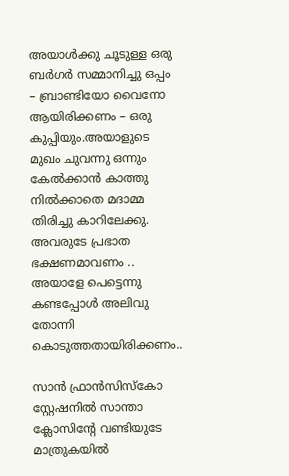അയാള്‍ക്കു ചൂടുള്ള ഒരു ബര്‍ഗര്‍ സമ്മാനിച്ചു ഒപ്പം – ബ്രാണ്ടിയോ വൈനോ ആയിരിക്കണം – ഒരു കുപ്പിയും.അയാളുടെ മുഖം ചുവന്നു ഒന്നും കേല്‍ക്കാന്‍ കാത്തു നില്‍ക്കാതെ മദാമ്മ തിരിച്ചു കാറിലേക്കു. അവരുടേ പ്രഭാത ഭക്ഷണമാവണം .. അയാളേ പെട്ടെന്നു കണ്ടപ്പോള്‍ അലിവു തോന്നി കൊടുത്തതായിരിക്കണം..

സാന്‍ ഫ്രാന്‍സിസ്കോ സ്റ്റേഷനില്‍ സാന്താ ക്ലോസിന്റേ വണ്ടിയുടേ മാത്രുകയില്‍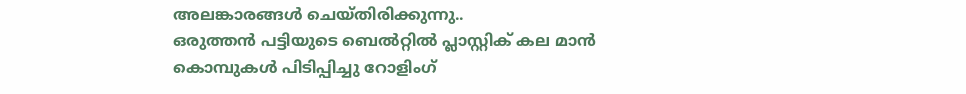അലങ്കാരങ്ങള്‍ ചെയ്തിരിക്കുന്നു..
ഒരുത്തന്‍ പട്ടിയുടെ ബെല്‍റ്റില്‍ പ്ലാസ്റ്റിക്‌ കല മാന്‍ കൊമ്പുകള്‍ പിടിപ്പിച്ചു റോളിംഗ്‌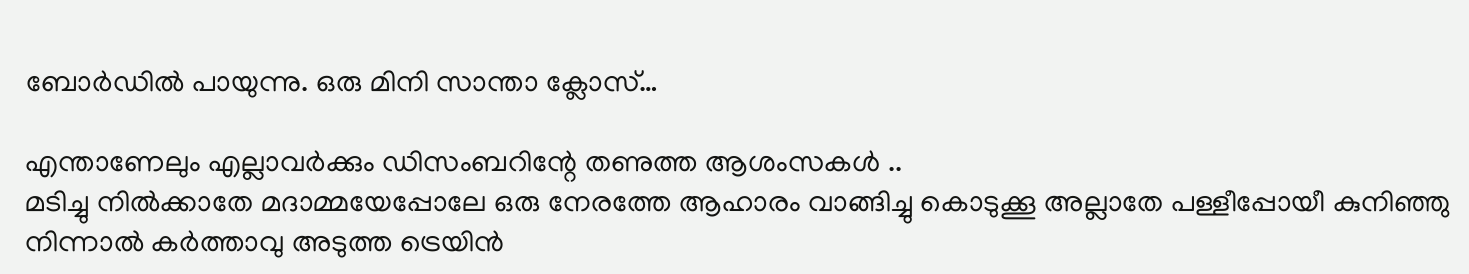ബോര്‍ഡില്‍ പായുന്നു. ഒരു മിനി സാന്താ ക്ലോസ്‌…

എന്താണേലും എല്ലാവര്‍ക്കും ഡിസംബറിന്റേ തണുത്ത ആശംസകള്‍ ..
മടിച്ചു നില്‍ക്കാതേ മദാമ്മയേപ്പോലേ ഒരു നേരത്തേ ആഹാരം വാങ്ങിച്ചു കൊടുക്കൂ അല്ലാതേ പള്ളീപ്പോയീ കുനിഞ്ഞു നിന്നാല്‍ കര്‍ത്താവു അടുത്ത ട്രെയിന്‍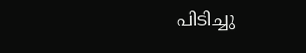പിടിച്ചു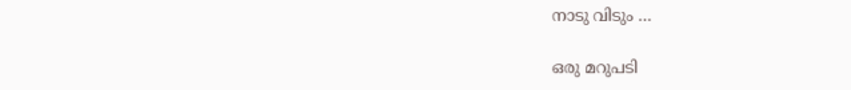നാടു വിടും …

ഒരു മറുപടി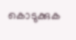കൊടുക്കുക